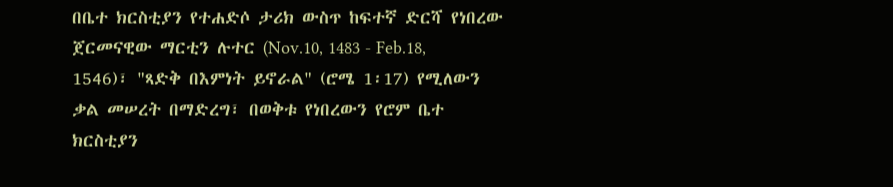በቤተ ክርስቲያን የተሐድሶ ታሪክ ውስጥ ከፍተኛ ድርሻ የነበረው ጀርመናዊው ማርቲን ሉተር (Nov.10, 1483 - Feb.18, 1546)፣ "ጻድቅ በእምነት ይኖራል" (ሮሜ 1፡17) የሚለውን ቃል መሠረት በማድረግ፣ በወቅቱ የነበረውን የሮም ቤተ ክርስቲያን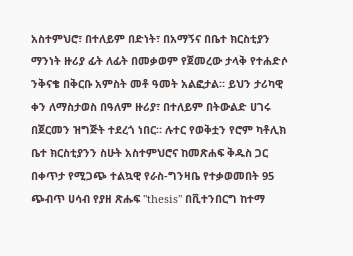አስተምህሮ፣ በተለይም በድነት፣ በአማኝና በቤተ ክርስቲያን ማንነት ዙሪያ ፊት ለፊት በመቃወም የጀመረው ታላቅ የተሐድሶ ንቅናቄ በቅርቡ አምስት መቶ ዓመት አልፎታል። ይህን ታሪካዊ ቀን ለማስታወስ በዓለም ዙሪያ፣ በተለይም በትውልድ ሀገሩ በጀርመን ዝግጅት ተደረጎ ነበር። ሉተር የወቅቷን የሮም ካቶሊክ ቤተ ክርስቲያንን ስሁት አስተምህሮና ከመጽሐፍ ቅዱስ ጋር በቀጥታ የሚጋጭ ተልኳዊ የራስ-ግንዛቤ የተቃወመበት 95 ጭብጥ ሀሳብ የያዘ ጽሑፍ "thesis" በቪተንበርግ ከተማ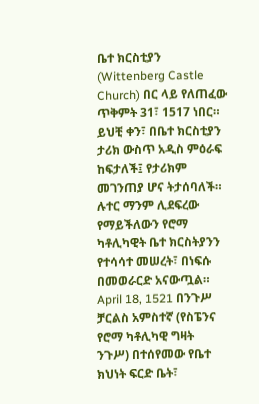ቤተ ክርስቲያን (Wittenberg Castle Church) በር ላይ የለጠፈው ጥቅምት 31፣ 1517 ነበር። ይህቺ ቀን፣ በቤተ ክርስቲያን ታሪክ ውስጥ አዲስ ምዕራፍ ከፍታለች፤ የታሪክም መገንጠያ ሆና ትታሰባለች።
ሉተር ማንም ሊደፍረው የማይችለውን የሮማ ካቶሊካዊት ቤተ ክርስትያንን የተሳሳተ መሠረት፣ በነፍሱ በመወራርድ አናውጧል። April 18, 1521 በንጉሥ ቻርልስ አምስተኛ (የስፔንና የሮማ ካቶሊካዊ ግዛት ንጉሥ) በተሰየመው የቤተ ክህነት ፍርድ ቤት፣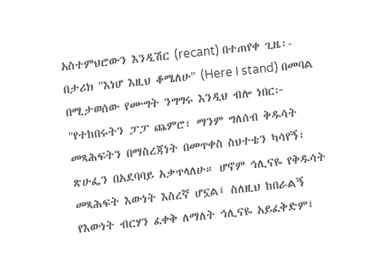አስተምህሮውን እንዲሽር (recant) በተጠየቀ ጊዜ፡- በታሪክ "እነሆ እዚህ ቆሜለሁ" (Here I stand) በመባል በሚታወሰው የሙግት ንግግሩ እንዲህ ብሎ ነበር፦
"የተከበሩትን ፓፓ ጨምሮ፣ ማንም ግለሰብ ቅዱሳት መጻሕፍትን በማስረጃነት በመጥቀስ ስህተቴን ካሳየኝ፣ ጽሁፌን በአደባባይ አቃጥላለሁ። ሆኖም ኅሊናዬ የቅዱሳት መጻሕፍት እውነት እስረኛ ሆኗል፤ ስለዚህ ከበራልኝ የእውነት ብርሃን ፈቀቅ ለማለት ኅሊናዬ አይፈቅድም፤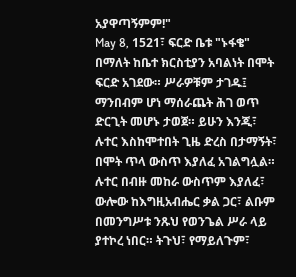አያዋጣኝምም!"
May 8, 1521፣ ፍርድ ቤቱ "ኑፋቄ" በማለት ከቤተ ክርስቲያን አባልነት በሞት ፍርድ አገደው። ሥራዎቹም ታገዱ፤ ማንበብም ሆነ ማሰራጨት ሕገ ወጥ ድርጊት መሆኑ ታወጀ። ይሁን እንጂ፣ ሉተር እስከሞተበት ጊዜ ድረስ በታማኝት፣ በሞት ጥላ ውስጥ እያለፈ አገልግሏል።
ሉተር በብዙ መከራ ውስጥም እያለፈ፣ ውሎው ከእግዚአብሔር ቃል ጋር፣ ልቡም በመንግሥቱ ንጹህ የወንጌል ሥራ ላይ ያተኮረ ነበር። ትጉህ፣ የማይለጉም፣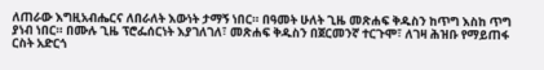ለጠራው እግዚአብሔርና ለበራለት እውነት ታማኝ ነበር። በዓመት ሁለት ጊዜ መጽሐፍ ቅዱስን ከጥግ እስከ ጥግ ያነብ ነበር። በሙሉ ጊዜ ፕሮፌሰርነት እያገለገለ፣ መጽሐፍ ቅዱስን በጀርመንኛ ተርጉሞ፣ ለገዛ ሕዝቡ የማይጠፋ ርስት አድርጎ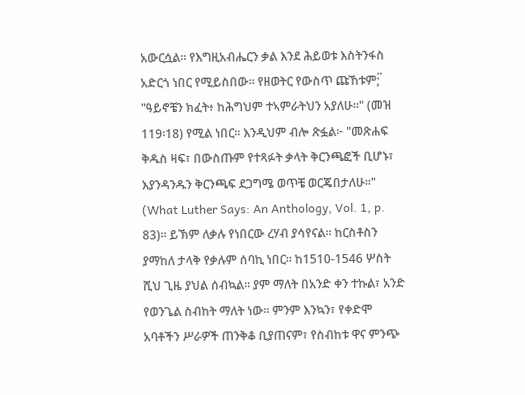አውርሷል። የእግዚአብሔርን ቃል እንደ ሕይወቱ እስትንፋስ አድርጎ ነበር የሚይስበው። የዘወትር የውስጥ ጩኸቱም;፟ "ዓይኖቼን ክፈት፥ ከሕግህም ተኣምራትህን አያለሁ።" (መዝ 119፡18) የሚል ነበር። እንዲህም ብሎ ጽፏል፦ "መጽሐፍ ቅዱስ ዛፍ፣ በውስጡም የተጻፉት ቃላት ቅርንጫፎች ቢሆኑ፣ እያንዳንዱን ቅርንጫፍ ደጋግሜ ወጥቼ ወርጄበታለሁ።" (What Luther Says: An Anthology, Vol. 1, p. 83)። ይኽም ለቃሉ የነበርው ረሃብ ያሳየናል። ከርስቶስን ያማከለ ታላቅ የቃሉም ሰባኪ ነበር። ከ1510-1546 ሦስት ሺህ ጊዜ ያህል ሰብኳል። ያም ማለት በአንድ ቀን ተኩል፣ አንድ የወንጌል ስብከት ማለት ነው። ምንም እንኳን፣ የቀድሞ አባቶችን ሥራዎች ጠንቅቆ ቢያጠናም፣ የስብከቱ ዋና ምንጭ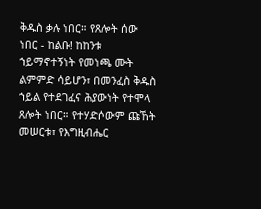ቅዱስ ቃሉ ነበር። የጸሎት ሰው ነበር - ከልቡ! ከከንቱ ኀይማኖተኝነት የመነጫ ሙት ልምምድ ሳይሆን፣ በመንፈስ ቅዱስ ኀይል የተደገፈና ሕያውነት የተሞላ ጸሎት ነበር። የተሃድሶውም ጩኸት መሠርቱ፣ የእግዚብሔር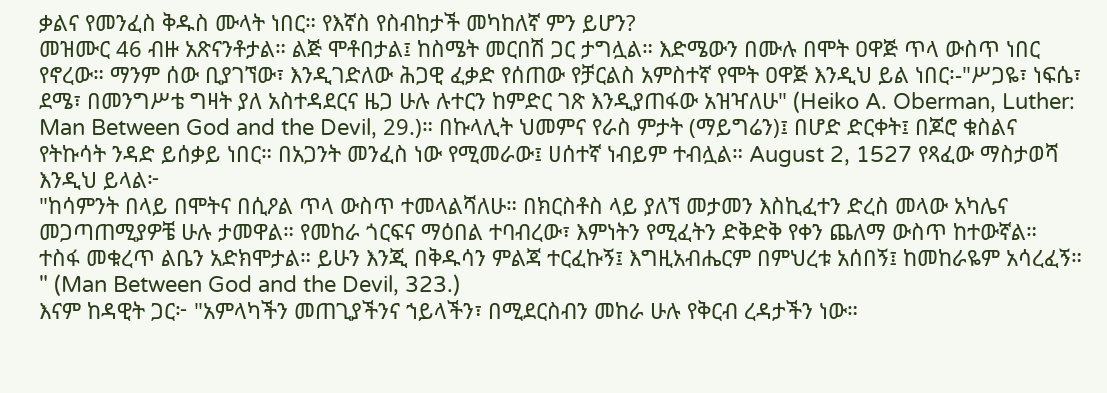ቃልና የመንፈስ ቅዱስ ሙላት ነበር። የእኛስ የስብከታች መካከለኛ ምን ይሆን?
መዝሙር 46 ብዙ አጽናንቶታል። ልጅ ሞቶበታል፤ ከስሜት መርበሽ ጋር ታግሏል። እድሜውን በሙሉ በሞት ዐዋጅ ጥላ ውስጥ ነበር የኖረው። ማንም ሰው ቢያገኘው፣ እንዲገድለው ሕጋዊ ፈቃድ የሰጠው የቻርልስ አምስተኛ የሞት ዐዋጅ እንዲህ ይል ነበር፡-"ሥጋዬ፣ ነፍሴ፣ ደሜ፣ በመንግሥቴ ግዛት ያለ አስተዳደርና ዜጋ ሁሉ ሉተርን ከምድር ገጽ እንዲያጠፋው አዝዣለሁ" (Heiko A. Oberman, Luther: Man Between God and the Devil, 29.)። በኩላሊት ህመምና የራስ ምታት (ማይግሬን)፤ በሆድ ድርቀት፤ በጆሮ ቁስልና የትኩሳት ንዳድ ይሰቃይ ነበር። በአጋንት መንፈስ ነው የሚመራው፤ ሀሰተኛ ነብይም ተብሏል። August 2, 1527 የጻፈው ማስታወሻ እንዲህ ይላል፦
"ከሳምንት በላይ በሞትና በሲዖል ጥላ ውስጥ ተመላልሻለሁ። በክርስቶስ ላይ ያለኘ መታመን እስኪፈተን ድረስ መላው አካሌና መጋጣጠሚያዎቼ ሁሉ ታመዋል። የመከራ ጎርፍና ማዕበል ተባብረው፣ እምነትን የሚፈትን ድቅድቅ የቀን ጨለማ ውስጥ ከተውኛል። ተስፋ መቁረጥ ልቤን አድክሞታል። ይሁን እንጂ በቅዱሳን ምልጃ ተርፈኩኝ፤ እግዚአብሔርም በምህረቱ አሰበኝ፤ ከመከራዬም አሳረፈኝ። " (Man Between God and the Devil, 323.)
እናም ከዳዊት ጋር፦ "አምላካችን መጠጊያችንና ኀይላችን፣ በሚደርስብን መከራ ሁሉ የቅርብ ረዳታችን ነው።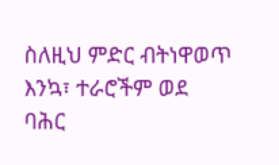ስለዚህ ምድር ብትነዋወጥ እንኳ፣ ተራሮችም ወደ ባሕር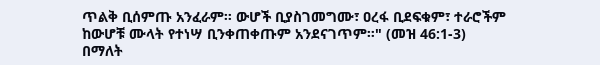ጥልቅ ቢሰምጡ አንፈራም። ውሆች ቢያስገመግሙ፣ ዐረፋ ቢደፍቁም፣ ተራሮችም ከውሆቹ ሙላት የተነሣ ቢንቀጠቀጡም አንደናገጥም።" (መዝ 46:1-3) በማለት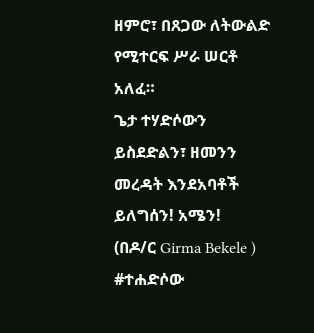ዘምሮ፣ በጸጋው ለትውልድ የሚተርፍ ሥራ ሠርቶ አለፈ።
ጌታ ተሃድሶውን ይስደድልን፣ ዘመንን መረዳት እንደአባቶች ይለግሰን! አሜን!
(በዶ/ር Girma Bekele )
#ተሐድሶው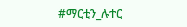#ማርቲን_ሉተር